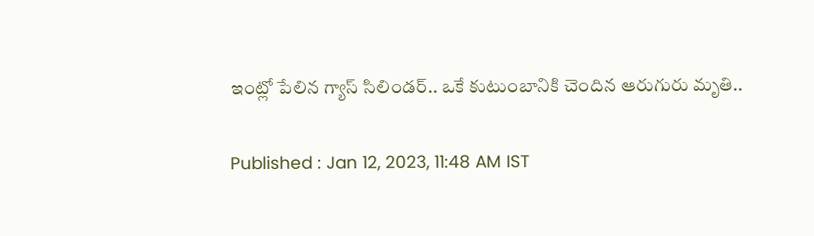ఇంట్లో పేలిన గ్యాస్ సిలిండర్.. ఒకే కుటుంబానికి చెందిన ఆరుగురు మృతి..

Published : Jan 12, 2023, 11:48 AM IST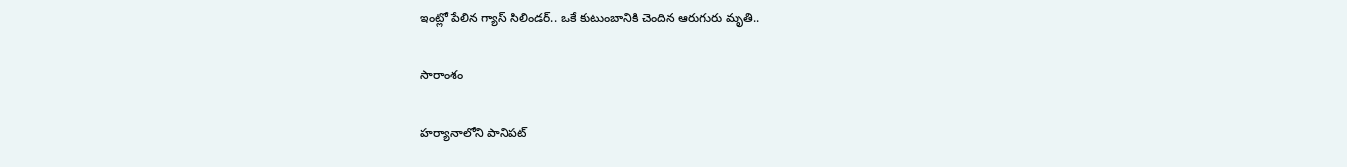ఇంట్లో పేలిన గ్యాస్ సిలిండర్.. ఒకే కుటుంబానికి చెందిన ఆరుగురు మృతి..

సారాంశం

హర్యానాలోని పానిపట్‌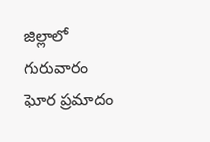జిల్లాలో గురువారం ఘోర ప్రమాదం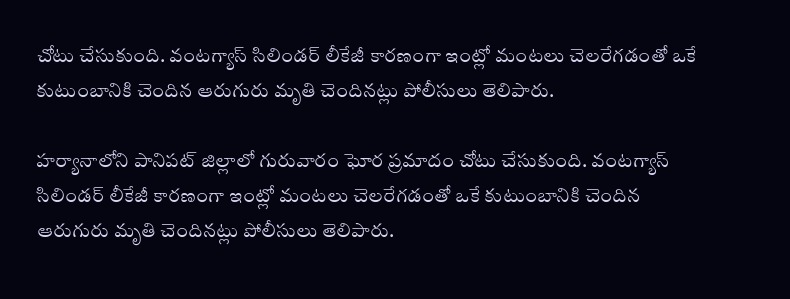చోటు చేసుకుంది. వంటగ్యాస్ సిలిండర్ లీకేజీ కారణంగా ఇంట్లో మంటలు చెలరేగడంతో ఒకే కుటుంబానికి చెందిన ఆరుగురు మృతి చెందినట్లు పోలీసులు తెలిపారు.

హర్యానాలోని పానిపట్‌ జిల్లాలో గురువారం ఘోర ప్రమాదం చోటు చేసుకుంది. వంటగ్యాస్ సిలిండర్ లీకేజీ కారణంగా ఇంట్లో మంటలు చెలరేగడంతో ఒకే కుటుంబానికి చెందిన ఆరుగురు మృతి చెందినట్లు పోలీసులు తెలిపారు.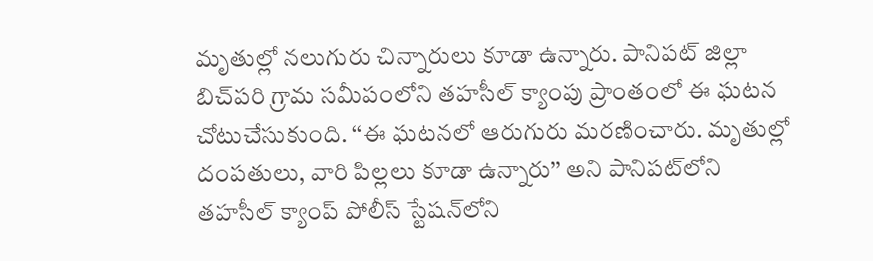మృతుల్లో నలుగురు చిన్నారులు కూడా ఉన్నారు. పానిపట్ జిల్లా బిచ్‌పరి గ్రామ సమీపంలోని తహసీల్ క్యాంపు ప్రాంతంలో ఈ ఘటన చోటుచేసుకుంది. ‘‘ఈ ఘటనలో ఆరుగురు మరణించారు. మృతుల్లో దంపతులు, వారి పిల్లలు కూడా ఉన్నారు’’ అని పానిపట్‌లోని తహసీల్ క్యాంప్ పోలీస్ స్టేషన్‌లోని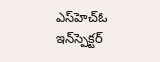ఎస్‌హెచ్‌ఓ ఇన్‌స్పెక్టర్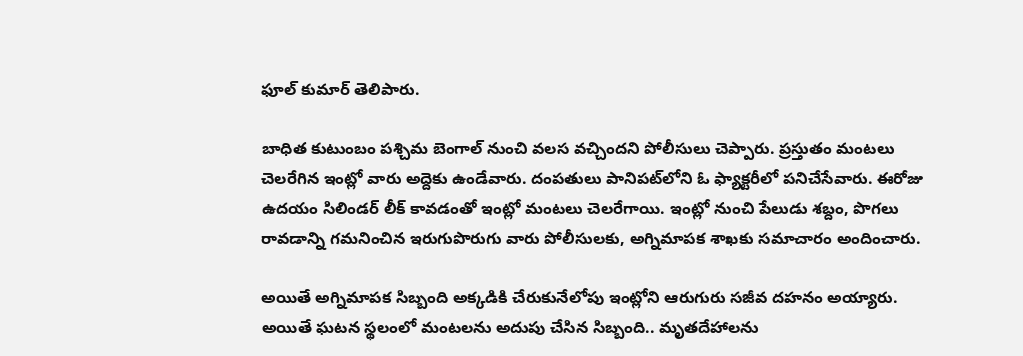ఫూల్ కుమార్ తెలిపారు.

బాధిత కుటుంబం పశ్చిమ బెంగాల్ నుంచి వలస వచ్చిందని పోలీసులు చెప్పారు. ప్రస్తుతం మంటలు చెలరేగిన ఇంట్లో వారు అద్దెకు ఉండేవారు. దంపతులు పానిపట్‌లోని ఓ ఫ్యాక్టరీలో పనిచేసేవారు. ఈరోజు ఉదయం సిలిండర్ లీక్ కావడంతో ఇంట్లో మంటలు చెలరేగాయి. ఇంట్లో నుంచి పేలుడు శబ్దం, పొగలు రావడాన్ని గమనించిన ఇరుగుపొరుగు వారు పోలీసులకు, అగ్నిమాపక శాఖకు సమాచారం అందించారు.

అయితే అగ్నిమాపక సిబ్బంది అక్కడికి చేరుకునేలోపు ఇంట్లోని ఆరుగురు సజీవ దహనం అయ్యారు. అయితే ఘటన స్థలంలో మంటలను అదుపు చేసిన సిబ్బంది.. మృతదేహాలను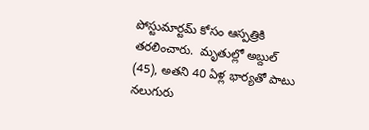పోస్టుమార్టమ్‌ కోసం ఆస్పత్రికి తరలించారు.  మృతుల్లో అబ్దుల్ (45), అతని 40 ఏళ్ల భార్య‌తో పాటు నలుగురు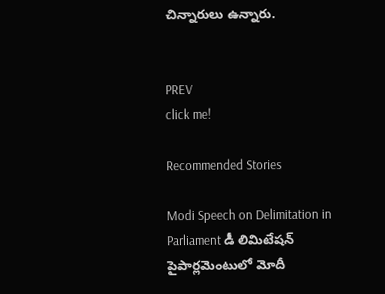చిన్నారులు ఉన్నారు.


PREV
click me!

Recommended Stories

Modi Speech on Delimitation in Parliament డీ లిమిటేషన్ పైపార్లమెంటులో మోదీ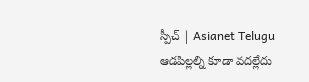స్పీచ్ | Asianet Telugu
ఆడపిల్లల్ని కూడా వదల్లేదు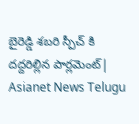బైరెడ్డి శబరి స్పీచ్ కి దద్దరిల్లిన పార్లమెంట్| Asianet News Telugu